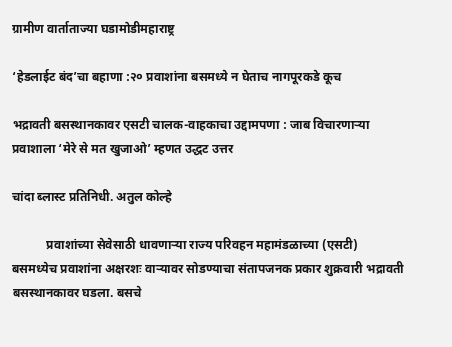ग्रामीण वार्ताताज्या घडामोडीमहाराष्ट्र

‘हेडलाईट बंद’चा बहाणा :२० प्रवाशांना बसमध्ये न घेताच नागपूरकडे कूच

भद्रावती बसस्थानकावर एसटी चालक-वाहकाचा उद्दामपणा : जाब विचारणाऱ्या प्रवाशाला ‘मेरे से मत खुजाओ’ म्हणत उद्धट उत्तर

चांदा ब्लास्ट प्रतिनिधी. अतुल कोल्हे

           प्रवाशांच्या सेवेसाठी धावणाऱ्या राज्य परिवहन महामंडळाच्या (एसटी) बसमध्येच प्रवाशांना अक्षरशः वाऱ्यावर सोडण्याचा संतापजनक प्रकार शुक्रवारी भद्रावती बसस्थानकावर घडला. बसचे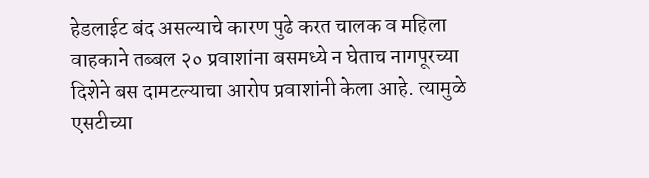हेडलाईट बंद असल्याचे कारण पुढे करत चालक व महिला वाहकाने तब्बल २० प्रवाशांना बसमध्ये न घेताच नागपूरच्या दिशेने बस दामटल्याचा आरोप प्रवाशांनी केला आहे. त्यामुळे एसटीच्या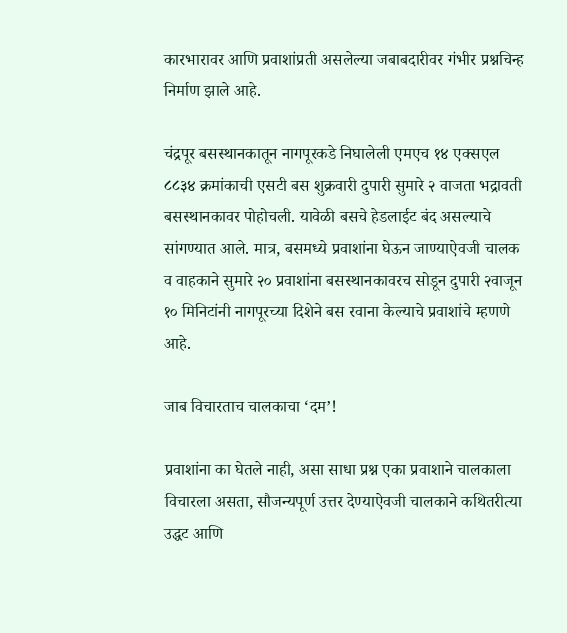कारभारावर आणि प्रवाशांप्रती असलेल्या जबाबदारीवर गंभीर प्रश्नचिन्ह निर्माण झाले आहे.

चंद्रपूर बसस्थानकातून नागपूरकडे निघालेली एमएच १४ एक्सएल ८८३४ क्रमांकाची एसटी बस शुक्रवारी दुपारी सुमारे २ वाजता भद्रावती बसस्थानकावर पोहोचली. यावेळी बसचे हेडलाईट बंद असल्याचे सांगण्यात आले. मात्र, बसमध्ये प्रवाशांना घेऊन जाण्याऐवजी चालक व वाहकाने सुमारे २० प्रवाशांना बसस्थानकावरच सोडून दुपारी २वाजून १० मिनिटांनी नागपूरच्या दिशेने बस रवाना केल्याचे प्रवाशांचे म्हणणे आहे.

जाब विचारताच चालकाचा ‘दम’!

प्रवाशांना का घेतले नाही, असा साधा प्रश्न एका प्रवाशाने चालकाला विचारला असता, सौजन्यपूर्ण उत्तर देण्याऐवजी चालकाने कथितरीत्या उद्धट आणि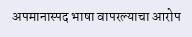अपमानास्पद भाषा वापरल्याचा आरोप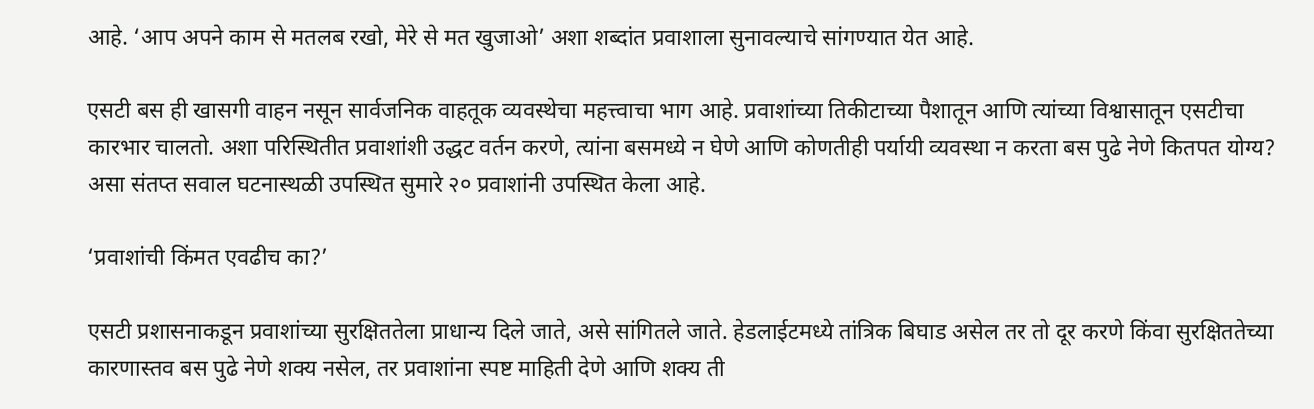आहे. ‘आप अपने काम से मतलब रखो, मेरे से मत खुजाओ’ अशा शब्दांत प्रवाशाला सुनावल्याचे सांगण्यात येत आहे.

एसटी बस ही खासगी वाहन नसून सार्वजनिक वाहतूक व्यवस्थेचा महत्त्वाचा भाग आहे. प्रवाशांच्या तिकीटाच्या पैशातून आणि त्यांच्या विश्वासातून एसटीचा कारभार चालतो. अशा परिस्थितीत प्रवाशांशी उद्धट वर्तन करणे, त्यांना बसमध्ये न घेणे आणि कोणतीही पर्यायी व्यवस्था न करता बस पुढे नेणे कितपत योग्य? असा संतप्त सवाल घटनास्थळी उपस्थित सुमारे २० प्रवाशांनी उपस्थित केला आहे.

‘प्रवाशांची किंमत एवढीच का?’

एसटी प्रशासनाकडून प्रवाशांच्या सुरक्षिततेला प्राधान्य दिले जाते, असे सांगितले जाते. हेडलाईटमध्ये तांत्रिक बिघाड असेल तर तो दूर करणे किंवा सुरक्षिततेच्या कारणास्तव बस पुढे नेणे शक्य नसेल, तर प्रवाशांना स्पष्ट माहिती देणे आणि शक्य ती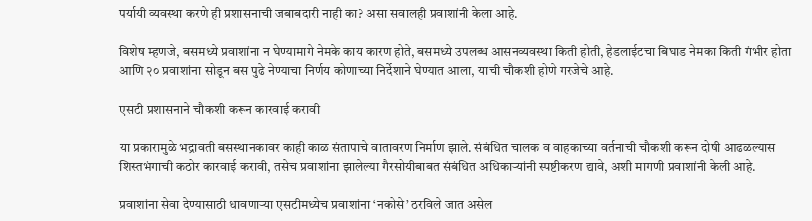पर्यायी व्यवस्था करणे ही प्रशासनाची जबाबदारी नाही का? असा सवालही प्रवाशांनी केला आहे.

विशेष म्हणजे, बसमध्ये प्रवाशांना न घेण्यामागे नेमके काय कारण होते, बसमध्ये उपलब्ध आसनव्यवस्था किती होती, हेडलाईटचा बिघाड नेमका किती गंभीर होता आणि २० प्रवाशांना सोडून बस पुढे नेण्याचा निर्णय कोणाच्या निर्देशाने घेण्यात आला, याची चौकशी होणे गरजेचे आहे.

एसटी प्रशासनाने चौकशी करून कारवाई करावी

या प्रकारामुळे भद्रावती बसस्थानकावर काही काळ संतापाचे वातावरण निर्माण झाले. संबंधित चालक व वाहकाच्या वर्तनाची चौकशी करून दोषी आढळल्यास शिस्तभंगाची कठोर कारवाई करावी, तसेच प्रवाशांना झालेल्या गैरसोयीबाबत संबंधित अधिकाऱ्यांनी स्पष्टीकरण द्यावे, अशी मागणी प्रवाशांनी केली आहे.

प्रवाशांना सेवा देण्यासाठी धावणाऱ्या एसटीमध्येच प्रवाशांना ‘नकोसे’ ठरविले जात असेल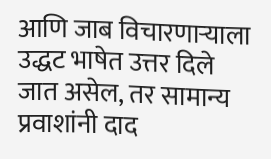आणि जाब विचारणाऱ्याला उद्धट भाषेत उत्तर दिले जात असेल, तर सामान्य प्रवाशांनी दाद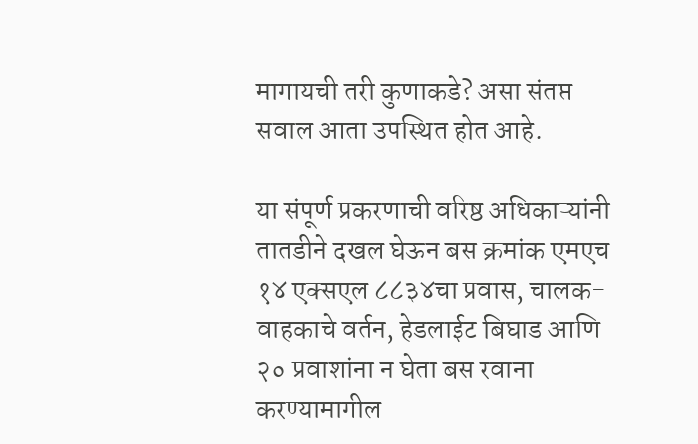मागायची तरी कुणाकडे? असा संतप्त सवाल आता उपस्थित होत आहे.

या संपूर्ण प्रकरणाची वरिष्ठ अधिकाऱ्यांनी तातडीने दखल घेऊन बस क्रमांक एमएच १४ एक्सएल ८८३४चा प्रवास, चालक-वाहकाचे वर्तन, हेडलाईट बिघाड आणि २० प्रवाशांना न घेता बस रवाना करण्यामागील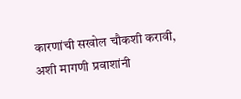कारणांची सखोल चौकशी करावी, अशी मागणी प्रवाशांनी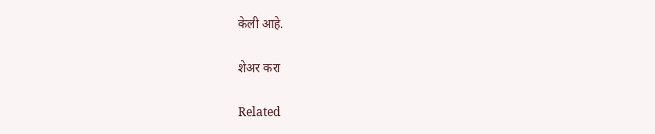केली आहे.

शेअर करा

Related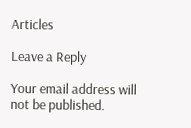Articles

Leave a Reply

Your email address will not be published.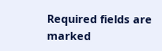Required fields are marked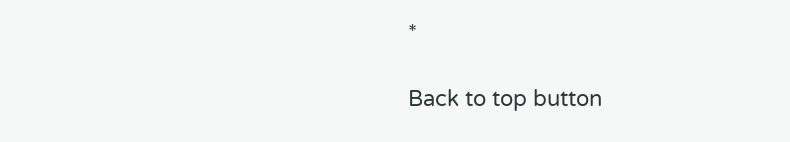*

Back to top button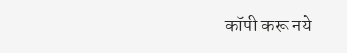कॉपी करू नये